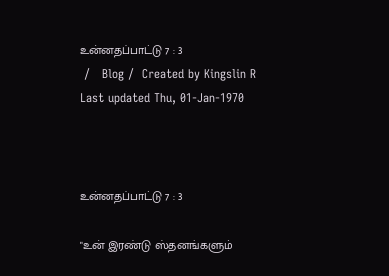உன்னதப்பாட்டு 7 : 3
 /   Blog /  Created by Kingslin R Last updated Thu, 01-Jan-1970



உன்னதப்பாட்டு 7 : 3

"உன் இரண்டு ஸ்தனங்களும்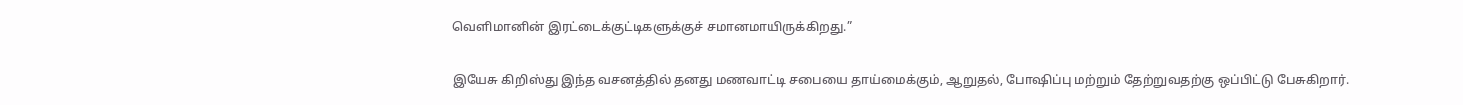வெளிமானின் இரட்டைக்குட்டிகளுக்குச் சமானமாயிருக்கிறது.”

இயேசு கிறிஸ்து இந்த வசனத்தில் தனது மணவாட்டி சபையை தாய்மைக்கும், ஆறுதல், போஷிப்பு மற்றும் தேற்றுவதற்கு ஒப்பிட்டு பேசுகிறார்.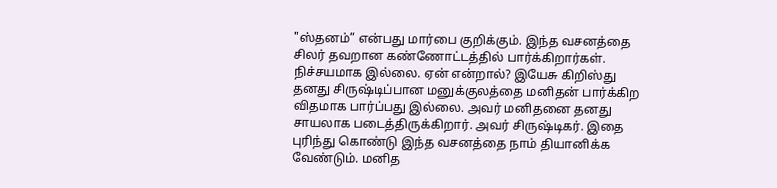"ஸ்தனம்” என்பது மார்பை குறிக்கும். இந்த வசனத்தை சிலர் தவறான கண்ணோட்டத்தில் பார்க்கிறார்கள். நிச்சயமாக இல்லை. ஏன் என்றால்? இயேசு கிறிஸ்து தனது சிருஷ்டிப்பான மனுக்குலத்தை மனிதன் பார்க்கிற விதமாக பார்ப்பது இல்லை. அவர் மனிதனை தனது சாயலாக படைத்திருக்கிறார். அவர் சிருஷ்டிகர். இதை புரிந்து கொண்டு இந்த வசனத்தை நாம் தியானிக்க வேண்டும். மனித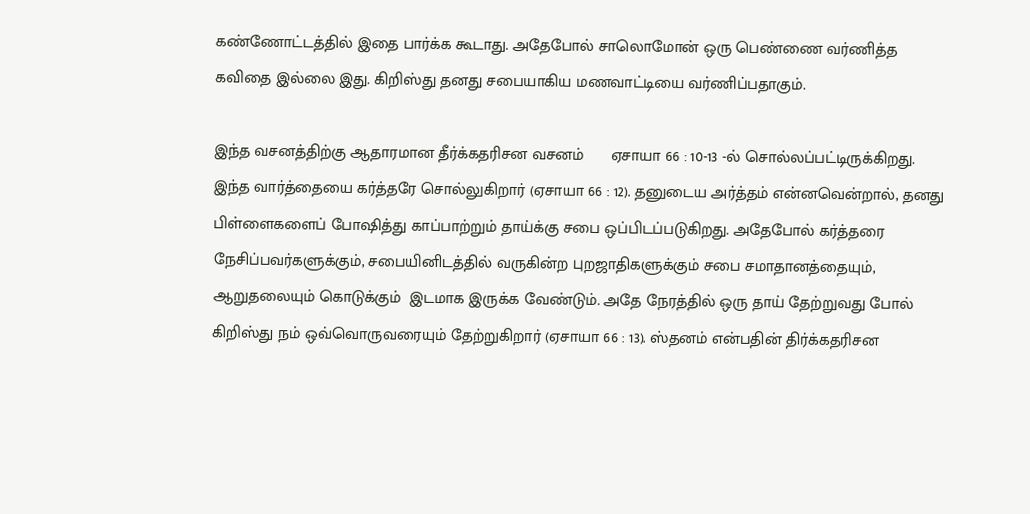கண்ணோட்டத்தில் இதை பார்க்க கூடாது. அதேபோல் சாலொமோன் ஒரு பெண்ணை வர்ணித்த கவிதை இல்லை இது. கிறிஸ்து தனது சபையாகிய மணவாட்டியை வர்ணிப்பதாகும்.

இந்த வசனத்திற்கு ஆதாரமான தீர்க்கதரிசன வசனம்      ஏசாயா 66 : 10-13 -ல் சொல்லப்பட்டிருக்கிறது. இந்த வார்த்தையை கர்த்தரே சொல்லுகிறார் (ஏசாயா 66 : 12). தனுடைய அர்த்தம் என்னவென்றால், தனது பிள்ளைகளைப் போஷித்து காப்பாற்றும் தாய்க்கு சபை ஒப்பிடப்படுகிறது. அதேபோல் கர்த்தரை நேசிப்பவர்களுக்கும், சபையினிடத்தில் வருகின்ற புறஜாதிகளுக்கும் சபை சமாதானத்தையும், ஆறுதலையும் கொடுக்கும்  இடமாக இருக்க வேண்டும். அதே நேரத்தில் ஒரு தாய் தேற்றுவது போல் கிறிஸ்து நம் ஒவ்வொருவரையும் தேற்றுகிறார் (ஏசாயா 66 : 13). ஸ்தனம் என்பதின் திர்க்கதரிசன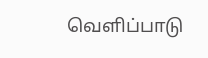வெளிப்பாடு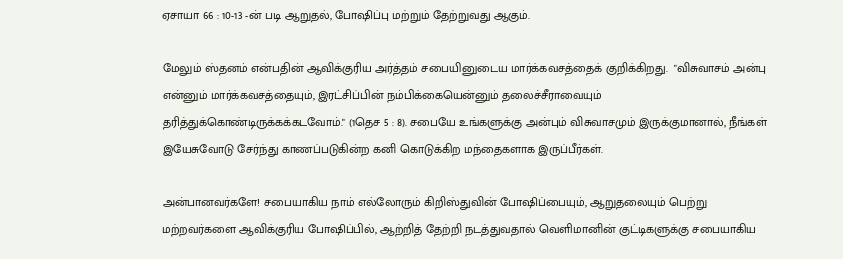ஏசாயா 66 : 10-13 -ன் படி ஆறுதல், போஷிப்பு மற்றும் தேற்றுவது ஆகும்.

மேலும் ஸ்தனம் என்பதின் ஆவிக்குரிய அர்த்தம் சபையினுடைய மார்க்கவசத்தைக் குறிக்கிறது.  "விசுவாசம் அன்பு என்னும் மார்க்கவசத்தையும், இரட்சிப்பின் நம்பிக்கையென்னும் தலைச்சீராவையும் தரித்துக்கொண்டிருக்கக்கடவோம்." (1தெச 5 : 8). சபையே உங்களுக்கு அன்பும் விசுவாசமும் இருக்குமானால், நீங்கள் இயேசுவோடு சேர்ந்து காணப்படுகின்ற கனி கொடுக்கிற மந்தைகளாக இருப்பீர்கள்.

அன்பானவர்களே! சபையாகிய நாம் எல்லோரும் கிறிஸ்துவின் போஷிப்பையும், ஆறுதலையும் பெற்று மற்றவர்களை ஆவிக்குரிய போஷிப்பில், ஆற்றித் தேற்றி நடத்துவதால் வெளிமானின் குட்டிகளுக்கு சபையாகிய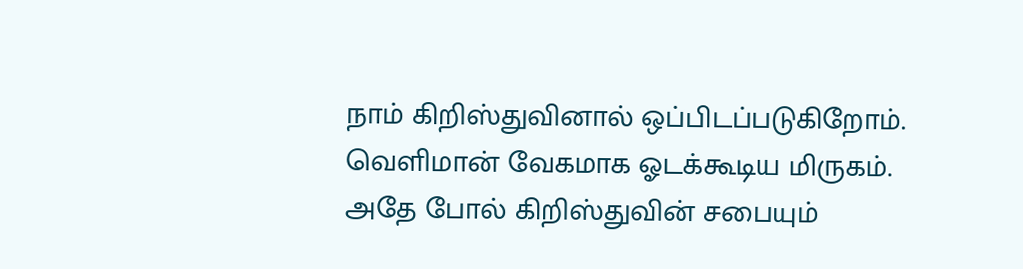நாம் கிறிஸ்துவினால் ஒப்பிடப்படுகிறோம். வெளிமான் வேகமாக ஓடக்கூடிய மிருகம். அதே போல் கிறிஸ்துவின் சபையும்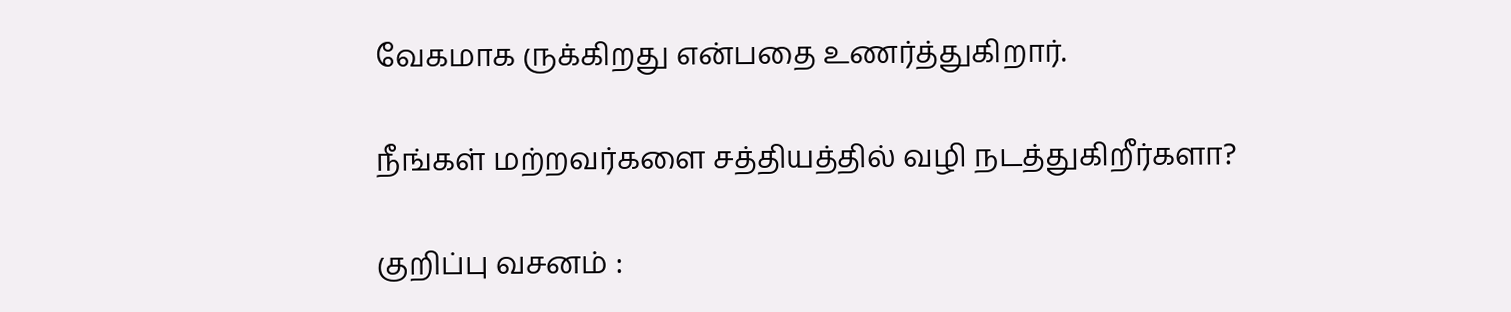வேகமாக ருக்கிறது என்பதை உணர்த்துகிறார்.

நீங்கள் மற்றவர்களை சத்தியத்தில் வழி நடத்துகிறீர்களா?

குறிப்பு வசனம் :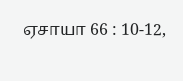ஏசாயா 66 : 10-12,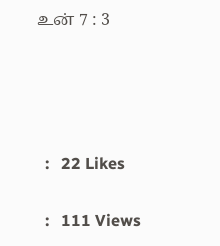உன் 7 : 3




  :   22 Likes

  :   111 Views